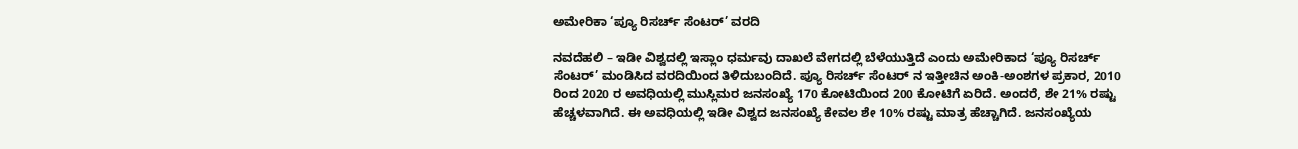ಅಮೇರಿಕಾ ‘ಪ್ಯೂ ರಿಸರ್ಚ್ ಸೆಂಟರ್’ ವರದಿ

ನವದೆಹಲಿ – ಇಡೀ ವಿಶ್ವದಲ್ಲಿ ಇಸ್ಲಾಂ ಧರ್ಮವು ದಾಖಲೆ ವೇಗದಲ್ಲಿ ಬೆಳೆಯುತ್ತಿದೆ ಎಂದು ಅಮೇರಿಕಾದ ‘ಪ್ಯೂ ರಿಸರ್ಚ್ ಸೆಂಟರ್’ ಮಂಡಿಸಿದ ವರದಿಯಿಂದ ತಿಳಿದುಬಂದಿದೆ. ಪ್ಯೂ ರಿಸರ್ಚ್ ಸೆಂಟರ್ ನ ಇತ್ತೀಚಿನ ಅಂಕಿ-ಅಂಶಗಳ ಪ್ರಕಾರ, 2010 ರಿಂದ 2020 ರ ಅವಧಿಯಲ್ಲಿ ಮುಸ್ಲಿಮರ ಜನಸಂಖ್ಯೆ 170 ಕೋಟಿಯಿಂದ 200 ಕೋಟಿಗೆ ಏರಿದೆ. ಅಂದರೆ, ಶೇ 21% ರಷ್ಟು ಹೆಚ್ಚಳವಾಗಿದೆ. ಈ ಅವಧಿಯಲ್ಲಿ ಇಡೀ ವಿಶ್ವದ ಜನಸಂಖ್ಯೆ ಕೇವಲ ಶೇ 10% ರಷ್ಟು ಮಾತ್ರ ಹೆಚ್ಚಾಗಿದೆ. ಜನಸಂಖ್ಯೆಯ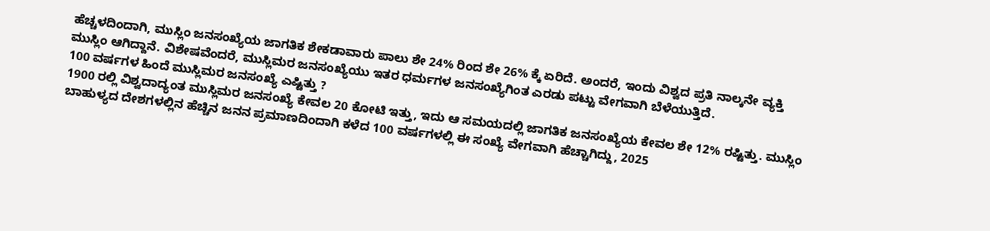ಹೆಚ್ಚಳದಿಂದಾಗಿ, ಮುಸ್ಲಿಂ ಜನಸಂಖ್ಯೆಯ ಜಾಗತಿಕ ಶೇಕಡಾವಾರು ಪಾಲು ಶೇ 24% ರಿಂದ ಶೇ 26% ಕ್ಕೆ ಏರಿದೆ. ಅಂದರೆ, ಇಂದು ವಿಶ್ವದ ಪ್ರತಿ ನಾಲ್ಕನೇ ವ್ಯಕ್ತಿ ಮುಸ್ಲಿಂ ಆಗಿದ್ದಾನೆ. ವಿಶೇಷವೆಂದರೆ, ಮುಸ್ಲಿಮರ ಜನಸಂಖ್ಯೆಯು ಇತರ ಧರ್ಮಗಳ ಜನಸಂಖ್ಯೆಗಿಂತ ಎರಡು ಪಟ್ಟು ವೇಗವಾಗಿ ಬೆಳೆಯುತ್ತಿದೆ.
100 ವರ್ಷಗಳ ಹಿಂದೆ ಮುಸ್ಲಿಮರ ಜನಸಂಖ್ಯೆ ಎಷ್ಟಿತ್ತು ?
1900 ರಲ್ಲಿ ವಿಶ್ವದಾದ್ಯಂತ ಮುಸ್ಲಿಮರ ಜನಸಂಖ್ಯೆ ಕೇವಲ 20 ಕೋಟಿ ಇತ್ತು, ಇದು ಆ ಸಮಯದಲ್ಲಿ ಜಾಗತಿಕ ಜನಸಂಖ್ಯೆಯ ಕೇವಲ ಶೇ 12% ರಷ್ಟಿತ್ತು. ಮುಸ್ಲಿಂ ಬಾಹುಳ್ಯದ ದೇಶಗಳಲ್ಲಿನ ಹೆಚ್ಚಿನ ಜನನ ಪ್ರಮಾಣದಿಂದಾಗಿ ಕಳೆದ 100 ವರ್ಷಗಳಲ್ಲಿ ಈ ಸಂಖ್ಯೆ ವೇಗವಾಗಿ ಹೆಚ್ಚಾಗಿದ್ದು, 2025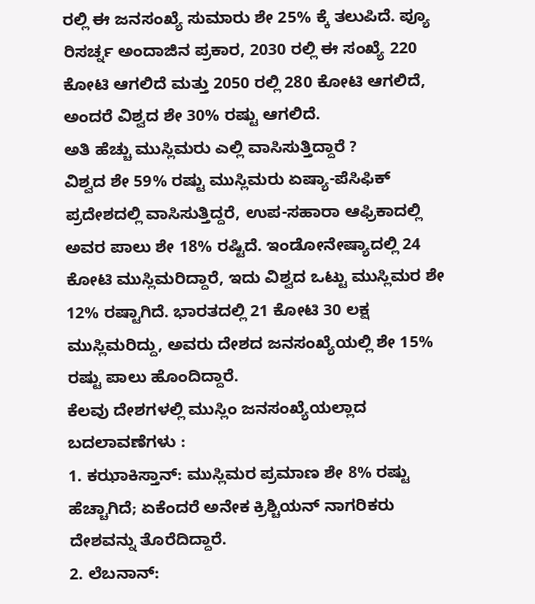ರಲ್ಲಿ ಈ ಜನಸಂಖ್ಯೆ ಸುಮಾರು ಶೇ 25% ಕ್ಕೆ ತಲುಪಿದೆ. ಪ್ಯೂ ರಿಸರ್ಚ್ನ ಅಂದಾಜಿನ ಪ್ರಕಾರ, 2030 ರಲ್ಲಿ ಈ ಸಂಖ್ಯೆ 220 ಕೋಟಿ ಆಗಲಿದೆ ಮತ್ತು 2050 ರಲ್ಲಿ 280 ಕೋಟಿ ಆಗಲಿದೆ, ಅಂದರೆ ವಿಶ್ವದ ಶೇ 30% ರಷ್ಟು ಆಗಲಿದೆ.
ಅತಿ ಹೆಚ್ಚು ಮುಸ್ಲಿಮರು ಎಲ್ಲಿ ವಾಸಿಸುತ್ತಿದ್ದಾರೆ ?
ವಿಶ್ವದ ಶೇ 59% ರಷ್ಟು ಮುಸ್ಲಿಮರು ಏಷ್ಯಾ-ಪೆಸಿಫಿಕ್ ಪ್ರದೇಶದಲ್ಲಿ ವಾಸಿಸುತ್ತಿದ್ದರೆ, ಉಪ-ಸಹಾರಾ ಆಫ್ರಿಕಾದಲ್ಲಿ ಅವರ ಪಾಲು ಶೇ 18% ರಷ್ಟಿದೆ. ಇಂಡೋನೇಷ್ಯಾದಲ್ಲಿ 24 ಕೋಟಿ ಮುಸ್ಲಿಮರಿದ್ದಾರೆ, ಇದು ವಿಶ್ವದ ಒಟ್ಟು ಮುಸ್ಲಿಮರ ಶೇ 12% ರಷ್ಟಾಗಿದೆ. ಭಾರತದಲ್ಲಿ 21 ಕೋಟಿ 30 ಲಕ್ಷ ಮುಸ್ಲಿಮರಿದ್ದು, ಅವರು ದೇಶದ ಜನಸಂಖ್ಯೆಯಲ್ಲಿ ಶೇ 15% ರಷ್ಟು ಪಾಲು ಹೊಂದಿದ್ದಾರೆ.
ಕೆಲವು ದೇಶಗಳಲ್ಲಿ ಮುಸ್ಲಿಂ ಜನಸಂಖ್ಯೆಯಲ್ಲಾದ ಬದಲಾವಣೆಗಳು :
1. ಕಝಾಕಿಸ್ತಾನ್: ಮುಸ್ಲಿಮರ ಪ್ರಮಾಣ ಶೇ 8% ರಷ್ಟು ಹೆಚ್ಚಾಗಿದೆ; ಏಕೆಂದರೆ ಅನೇಕ ಕ್ರಿಶ್ಚಿಯನ್ ನಾಗರಿಕರು ದೇಶವನ್ನು ತೊರೆದಿದ್ದಾರೆ.
2. ಲೆಬನಾನ್: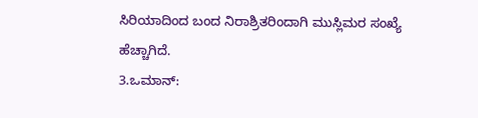ಸಿರಿಯಾದಿಂದ ಬಂದ ನಿರಾಶ್ರಿತರಿಂದಾಗಿ ಮುಸ್ಲಿಮರ ಸಂಖ್ಯೆ ಹೆಚ್ಚಾಗಿದೆ.
3.ಒಮಾನ್: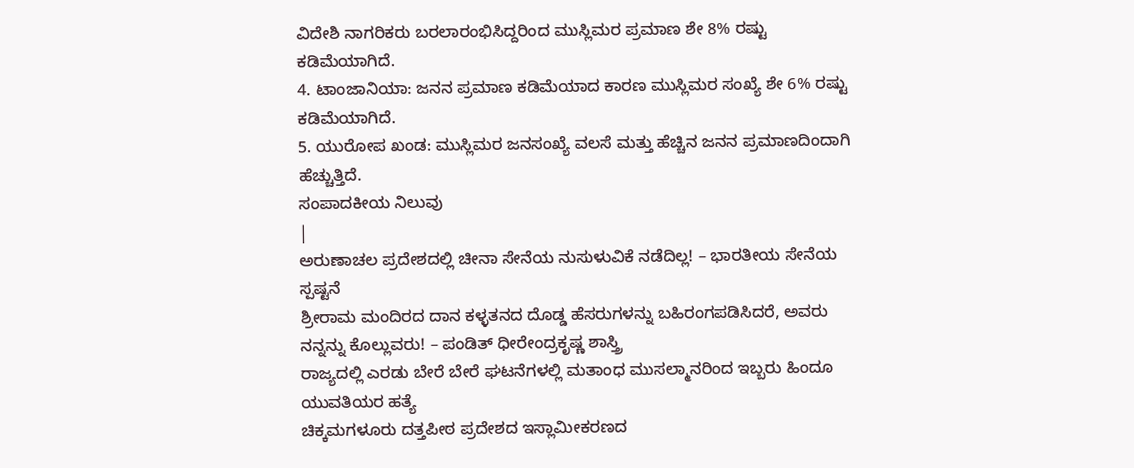ವಿದೇಶಿ ನಾಗರಿಕರು ಬರಲಾರಂಭಿಸಿದ್ದರಿಂದ ಮುಸ್ಲಿಮರ ಪ್ರಮಾಣ ಶೇ 8% ರಷ್ಟು ಕಡಿಮೆಯಾಗಿದೆ.
4. ಟಾಂಜಾನಿಯಾ: ಜನನ ಪ್ರಮಾಣ ಕಡಿಮೆಯಾದ ಕಾರಣ ಮುಸ್ಲಿಮರ ಸಂಖ್ಯೆ ಶೇ 6% ರಷ್ಟು ಕಡಿಮೆಯಾಗಿದೆ.
5. ಯುರೋಪ ಖಂಡ: ಮುಸ್ಲಿಮರ ಜನಸಂಖ್ಯೆ ವಲಸೆ ಮತ್ತು ಹೆಚ್ಚಿನ ಜನನ ಪ್ರಮಾಣದಿಂದಾಗಿ ಹೆಚ್ಚುತ್ತಿದೆ.
ಸಂಪಾದಕೀಯ ನಿಲುವು
|
ಅರುಣಾಚಲ ಪ್ರದೇಶದಲ್ಲಿ ಚೀನಾ ಸೇನೆಯ ನುಸುಳುವಿಕೆ ನಡೆದಿಲ್ಲ! – ಭಾರತೀಯ ಸೇನೆಯ ಸ್ಪಷ್ಟನೆ
ಶ್ರೀರಾಮ ಮಂದಿರದ ದಾನ ಕಳ್ಳತನದ ದೊಡ್ಡ ಹೆಸರುಗಳನ್ನು ಬಹಿರಂಗಪಡಿಸಿದರೆ, ಅವರು ನನ್ನನ್ನು ಕೊಲ್ಲುವರು! – ಪಂಡಿತ್ ಧೀರೇಂದ್ರಕೃಷ್ಣ ಶಾಸ್ತ್ರಿ
ರಾಜ್ಯದಲ್ಲಿ ಎರಡು ಬೇರೆ ಬೇರೆ ಘಟನೆಗಳಲ್ಲಿ ಮತಾಂಧ ಮುಸಲ್ಮಾನರಿಂದ ಇಬ್ಬರು ಹಿಂದೂ ಯುವತಿಯರ ಹತ್ಯೆ
ಚಿಕ್ಕಮಗಳೂರು ದತ್ತಪೀಠ ಪ್ರದೇಶದ ಇಸ್ಲಾಮೀಕರಣದ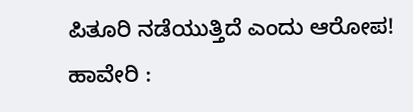ಪಿತೂರಿ ನಡೆಯುತ್ತಿದೆ ಎಂದು ಆರೋಪ!
ಹಾವೇರಿ :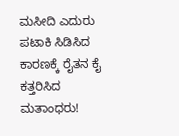ಮಸೀದಿ ಎದುರು ಪಟಾಕಿ ಸಿಡಿಸಿದ ಕಾರಣಕ್ಕೆ ರೈತನ ಕೈ ಕತ್ತರಿಸಿದ ಮತಾಂಧರು!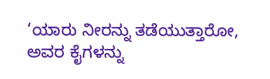‘ಯಾರು ನೀರನ್ನು ತಡೆಯುತ್ತಾರೋ, ಅವರ ಕೈಗಳನ್ನು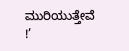ಮುರಿಯುತ್ತೇವೆ !’